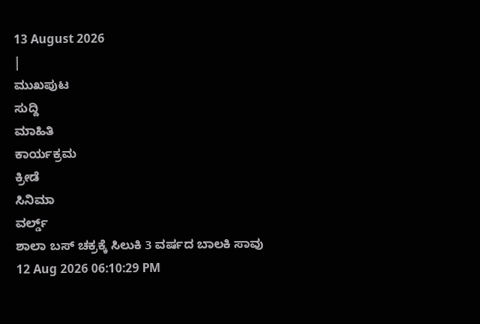13 August 2026
|
ಮುಖಪುಟ
ಸುದ್ದಿ
ಮಾಹಿತಿ
ಕಾರ್ಯಕ್ರಮ
ಕ್ರೀಡೆ
ಸಿನಿಮಾ
ವರ್ಲ್ಡ್
ಶಾಲಾ ಬಸ್ ಚಕ್ರಕ್ಕೆ ಸಿಲುಕಿ 3 ವರ್ಷದ ಬಾಲಕಿ ಸಾವು
12 Aug 2026 06:10:29 PM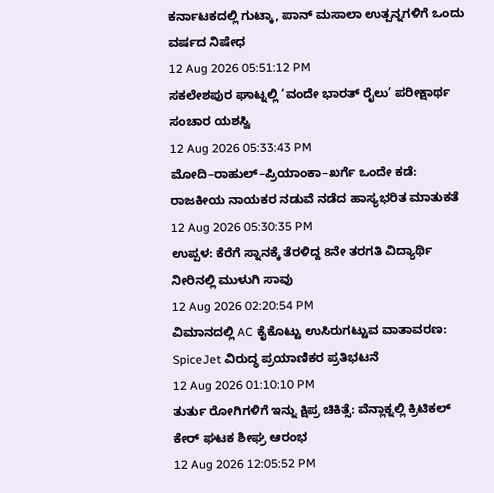ಕರ್ನಾಟಕದಲ್ಲಿ ಗುಟ್ಕಾ, ಪಾನ್ ಮಸಾಲಾ ಉತ್ಪನ್ನಗಳಿಗೆ ಒಂದು ವರ್ಷದ ನಿಷೇಧ
12 Aug 2026 05:51:12 PM
ಸಕಲೇಶಪುರ ಘಾಟ್ನಲ್ಲಿ ‘ವಂದೇ ಭಾರತ್ ರೈಲು’ ಪರೀಕ್ಷಾರ್ಥ ಸಂಚಾರ ಯಶಸ್ವಿ
12 Aug 2026 05:33:43 PM
ಮೋದಿ–ರಾಹುಲ್–ಪ್ರಿಯಾಂಕಾ–ಖರ್ಗೆ ಒಂದೇ ಕಡೆ: ರಾಜಕೀಯ ನಾಯಕರ ನಡುವೆ ನಡೆದ ಹಾಸ್ಯಭರಿತ ಮಾತುಕತೆ
12 Aug 2026 05:30:35 PM
ಉಪ್ಪಳ: ಕೆರೆಗೆ ಸ್ನಾನಕ್ಕೆ ತೆರಳಿದ್ದ 8ನೇ ತರಗತಿ ವಿದ್ಯಾರ್ಥಿ ನೀರಿನಲ್ಲಿ ಮುಳುಗಿ ಸಾವು
12 Aug 2026 02:20:54 PM
ವಿಮಾನದಲ್ಲಿ AC ಕೈಕೊಟ್ಟು ಉಸಿರುಗಟ್ಟುವ ವಾತಾವರಣ: SpiceJet ವಿರುದ್ಧ ಪ್ರಯಾಣಿಕರ ಪ್ರತಿಭಟನೆ
12 Aug 2026 01:10:10 PM
ತುರ್ತು ರೋಗಿಗಳಿಗೆ ಇನ್ನು ಕ್ಷಿಪ್ರ ಚಿಕಿತ್ಸೆ: ವೆನ್ಲಾಕ್ನಲ್ಲಿ ಕ್ರಿಟಿಕಲ್ ಕೇರ್ ಘಟಕ ಶೀಘ್ರ ಆರಂಭ
12 Aug 2026 12:05:52 PM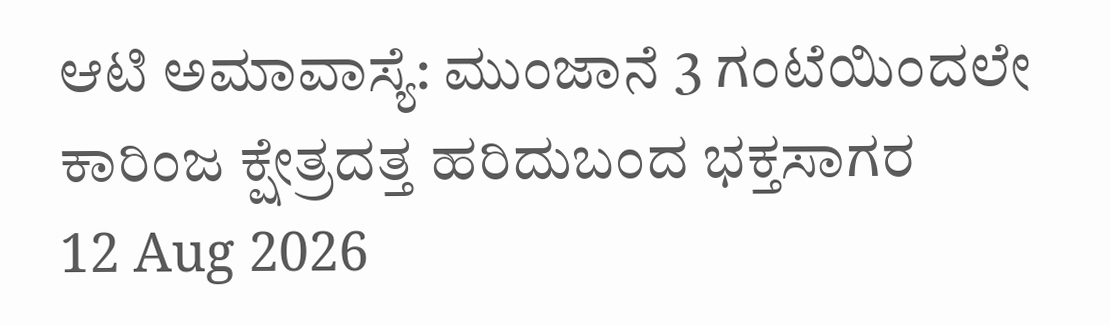ಆಟಿ ಅಮಾವಾಸ್ಯೆ: ಮುಂಜಾನೆ 3 ಗಂಟೆಯಿಂದಲೇ ಕಾರಿಂಜ ಕ್ಷೇತ್ರದತ್ತ ಹರಿದುಬಂದ ಭಕ್ತಸಾಗರ
12 Aug 2026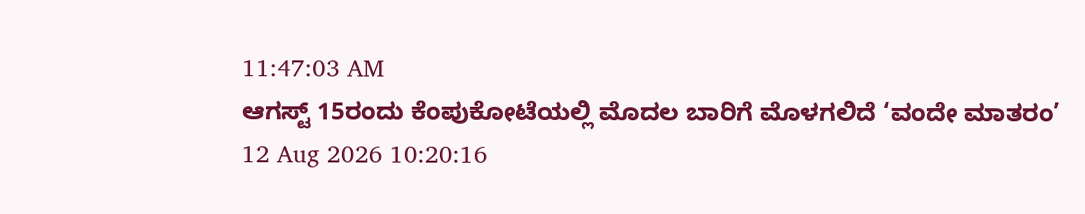11:47:03 AM
ಆಗಸ್ಟ್ 15ರಂದು ಕೆಂಪುಕೋಟೆಯಲ್ಲಿ ಮೊದಲ ಬಾರಿಗೆ ಮೊಳಗಲಿದೆ ‘ವಂದೇ ಮಾತರಂ’
12 Aug 2026 10:20:16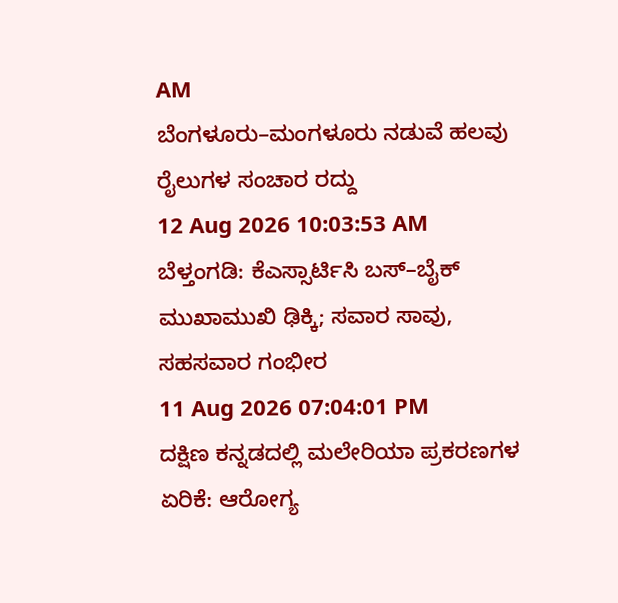AM
ಬೆಂಗಳೂರು–ಮಂಗಳೂರು ನಡುವೆ ಹಲವು ರೈಲುಗಳ ಸಂಚಾರ ರದ್ದು
12 Aug 2026 10:03:53 AM
ಬೆಳ್ತಂಗಡಿ: ಕೆಎಸ್ಸಾರ್ಟಿಸಿ ಬಸ್–ಬೈಕ್ ಮುಖಾಮುಖಿ ಢಿಕ್ಕಿ; ಸವಾರ ಸಾವು, ಸಹಸವಾರ ಗಂಭೀರ
11 Aug 2026 07:04:01 PM
ದಕ್ಷಿಣ ಕನ್ನಡದಲ್ಲಿ ಮಲೇರಿಯಾ ಪ್ರಕರಣಗಳ ಏರಿಕೆ: ಆರೋಗ್ಯ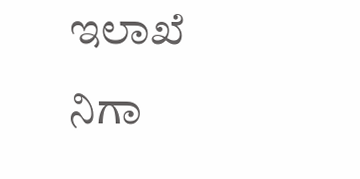ಇಲಾಖೆ ನಿಗಾ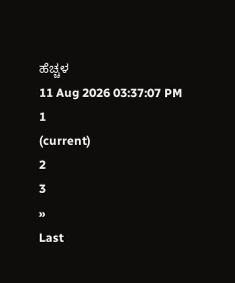ಹೆಚ್ಚಳ
11 Aug 2026 03:37:07 PM
1
(current)
2
3
»
Last